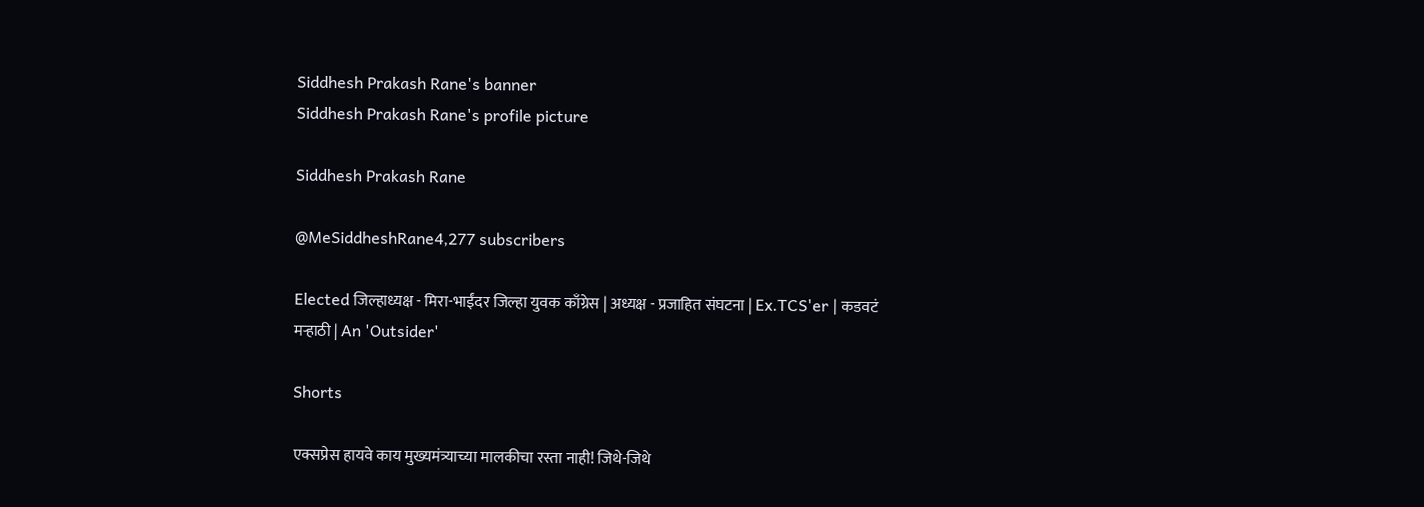Siddhesh Prakash Rane's banner
Siddhesh Prakash Rane's profile picture

Siddhesh Prakash Rane

@MeSiddheshRane4,277 subscribers

Elected जिल्हाध्यक्ष - मिरा-भाईंदर जिल्हा युवक काँग्रेस | अध्यक्ष - प्रजाहित संघटना | Ex.TCS'er | कडवटं मऱ्हाठी | An 'Outsider'

Shorts

एक्सप्रेस हायवे काय मुख्यमंत्र्याच्या मालकीचा रस्ता नाही! जिथे-जिथे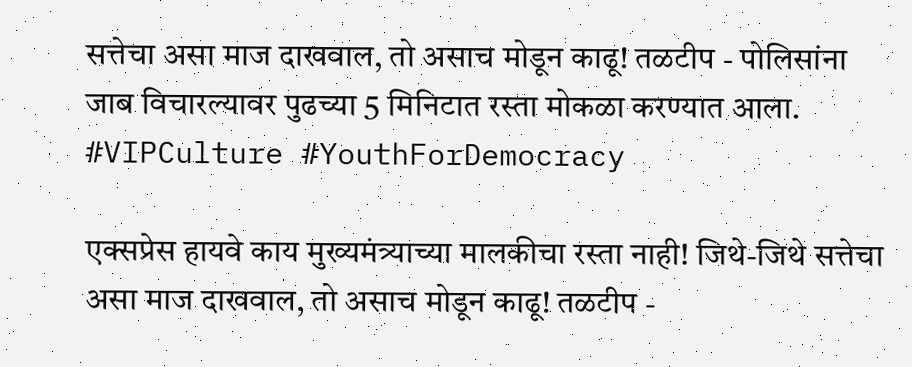सत्तेचा असा माज दाखवाल, तो असाच मोडून काढू! तळटीप - पोलिसांना जाब विचारल्यावर पुढच्या 5 मिनिटात रस्ता मोकळा करण्यात आला. #VIPCulture #YouthForDemocracy

एक्सप्रेस हायवे काय मुख्यमंत्र्याच्या मालकीचा रस्ता नाही! जिथे-जिथे सत्तेचा असा माज दाखवाल, तो असाच मोडून काढू! तळटीप -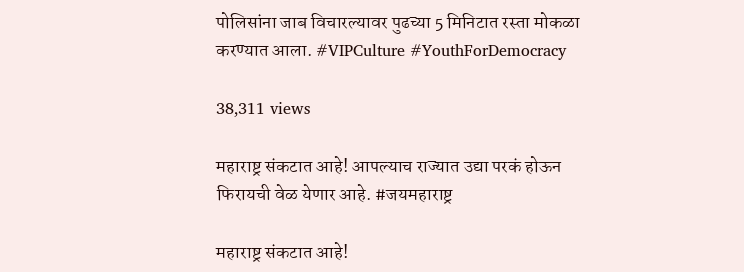पोलिसांना जाब विचारल्यावर पुढच्या 5 मिनिटात रस्ता मोकळा करण्यात आला. #VIPCulture #YouthForDemocracy

38,311 views

महाराष्ट्र संकटात आहे! आपल्याच राज्यात उद्या परकं होऊन फिरायची वेळ येणार आहे. #जयमहाराष्ट्र

महाराष्ट्र संकटात आहे!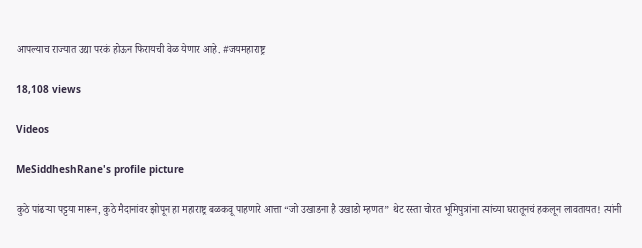आपल्याच राज्यात उद्या परकं होऊन फिरायची वेळ येणार आहे. #जयमहाराष्ट्र

18,108 views

Videos

MeSiddheshRane's profile picture

कुठे पांढऱ्या पट्टया मारून, कुठे मैदानांवर झोपून हा महाराष्ट्र बळकवू पाहणारे आत्ता “जो उखाडना है उखाडो म्हणत” थेट रस्ता चोरत भूमिपुत्रांना त्यांच्या घरातूनचं हकलून लावतायत! त्यांनी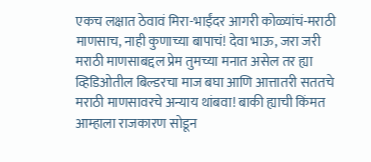एकच लक्षात ठेवावं मिरा-भाईंदर आगरी कोळ्यांचं-मराठी माणसाच, नाही कुणाच्या बापाचं! देवा भाऊ, जरा जरी मराठी माणसाबद्दल प्रेम तुमच्या मनात असेल तर ह्या व्हिडिओतील बिल्डरचा माज बघा आणि आत्तातरी सततचे मराठी माणसावरचे अन्याय थांबवा! बाकी ह्याची किंमत आम्हाला राजकारण सोडून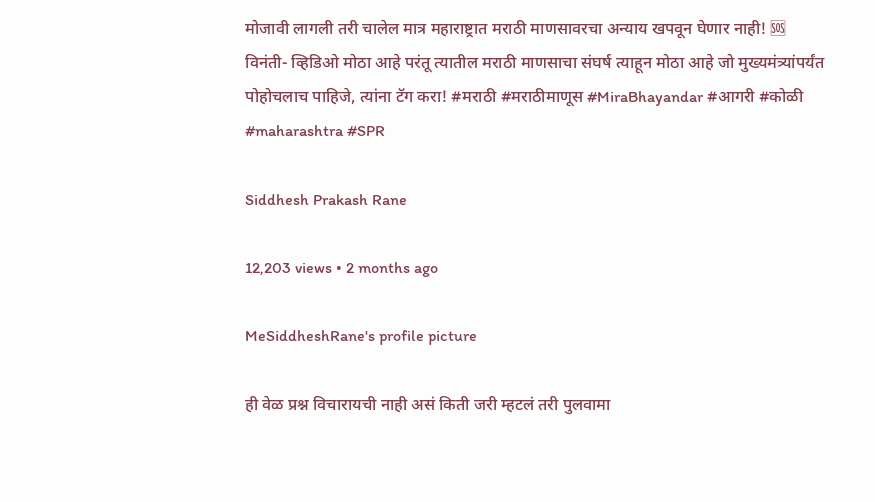मोजावी लागली तरी चालेल मात्र महाराष्ट्रात मराठी माणसावरचा अन्याय खपवून घेणार नाही! 🆘 विनंती- व्हिडिओ मोठा आहे परंतू त्यातील मराठी माणसाचा संघर्ष त्याहून मोठा आहे जो मुख्यमंत्र्यांपर्यंत पोहोचलाच पाहिजे, त्यांना टॅग करा! #मराठी #मराठीमाणूस #MiraBhayandar #आगरी #कोळी #maharashtra #SPR

Siddhesh Prakash Rane

12,203 views • 2 months ago

MeSiddheshRane's profile picture

ही वेळ प्रश्न विचारायची नाही असं किती जरी म्हटलं तरी पुलवामा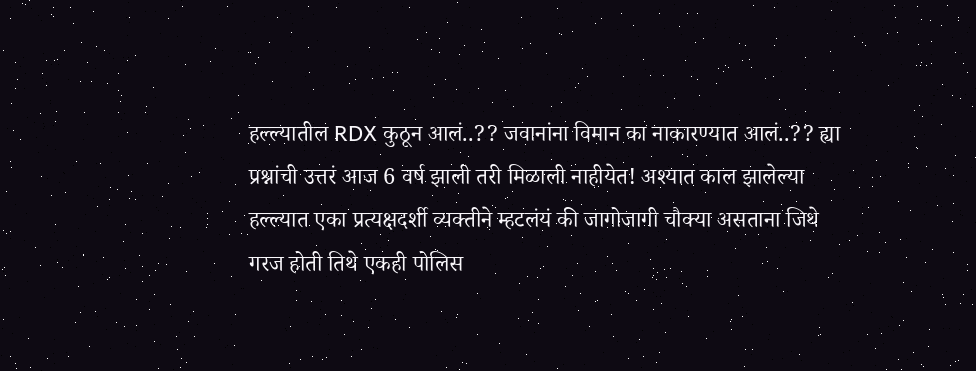हल्ल्यातील RDX कुठून आलं..?? जवानांना विमान का नाकारण्यात आलं..?? ह्या प्रश्नांची उत्तरं आज 6 वर्ष झाली तरी मिळाली नाहीयेत! अश्यात काल झालेल्या हल्ल्यात एका प्रत्यक्षदर्शी व्यक्तीने म्हटलंयं की जागोजागी चौक्या असताना जिथे गरज होती तिथे एकही पोलिस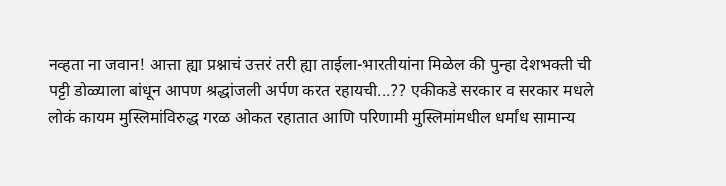नव्हता ना जवान! आत्ता ह्या प्रश्नाचं उत्तरं तरी ह्या ताईला-भारतीयांना मिळेल की पुन्हा देशभक्ती ची पट्टी डोळ्याला बांधून आपण श्रद्धांजली अर्पण करत रहायची...?? एकीकडे सरकार व सरकार मधले लोकं कायम मुस्लिमांविरुद्ध गरळ ओकत रहातात आणि परिणामी मुस्लिमांमधील धर्मांध सामान्य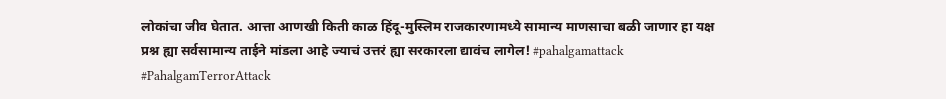लोकांचा जीव घेतात. आत्ता आणखी किती काळ हिंदू-मुस्लिम राजकारणामध्ये सामान्य माणसाचा बळी जाणार हा यक्ष प्रश्न ह्या सर्वसामान्य ताईने मांडला आहे ज्याचं उत्तरं ह्या सरकारला द्यावंच लागेल! #pahalgamattack #PahalgamTerrorAttack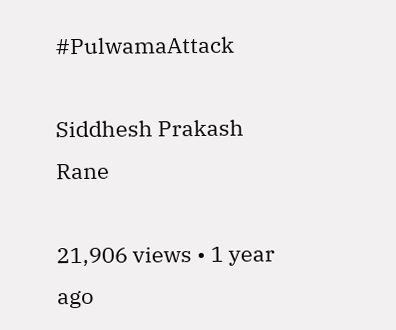#PulwamaAttack

Siddhesh Prakash Rane

21,906 views • 1 year ago